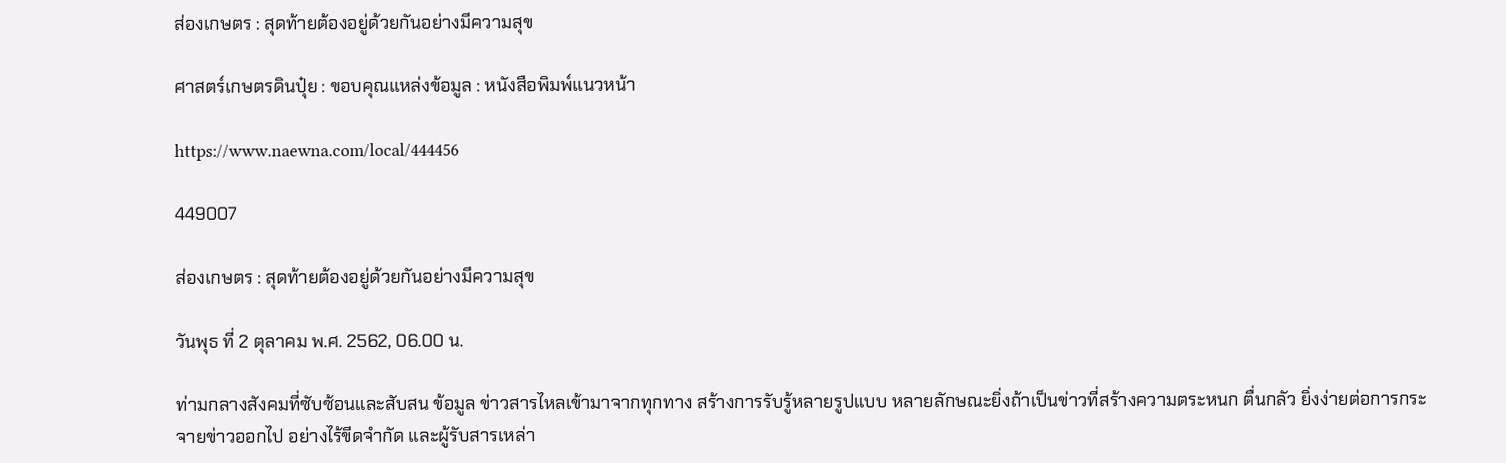ส่องเกษตร : สุดท้ายต้องอยู่ด้วยกันอย่างมีความสุข

ศาสตร์เกษตรดินปุ๋ย : ขอบคุณแหล่งข้อมูล : หนังสือพิมพ์แนวหน้า

https://www.naewna.com/local/444456

449007

ส่องเกษตร : สุดท้ายต้องอยู่ด้วยกันอย่างมีความสุข

วันพุธ ที่ 2 ตุลาคม พ.ศ. 2562, 06.00 น.

ท่ามกลางสังคมที่ซับซ้อนและสับสน ข้อมูล ข่าวสารไหลเข้ามาจากทุกทาง สร้างการรับรู้หลายรูปแบบ หลายลักษณะยิ่งถ้าเป็นข่าวที่สร้างความตระหนก ตื่นกลัว ยิ่งง่ายต่อการกระจายข่าวออกไป อย่างไร้ขีดจำกัด และผู้รับสารเหล่า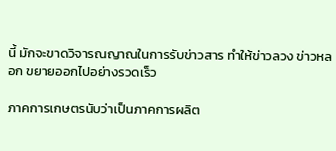นี้ มักจะขาดวิจารณญาณในการรับข่าวสาร ทำให้ข่าวลวง ข่าวหลอก ขยายออกไปอย่างรวดเร็ว

ภาคการเกษตรนับว่าเป็นภาคการผลิต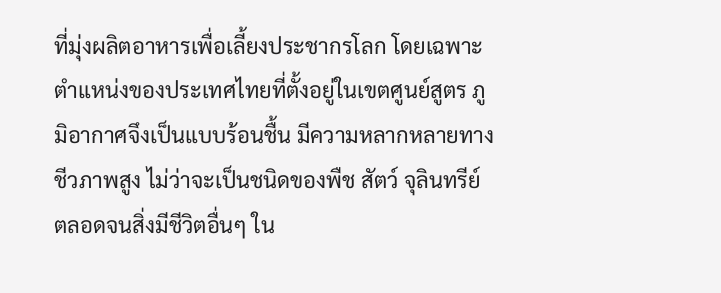ที่มุ่งผลิตอาหารเพื่อเลี้ยงประชากรโลก โดยเฉพาะตำแหน่งของประเทศไทยที่ตั้งอยู่ในเขตศูนย์สูตร ภูมิอากาศจึงเป็นแบบร้อนชื้น มีความหลากหลายทางชีวภาพสูง ไม่ว่าจะเป็นชนิดของพืช สัตว์ จุลินทรีย์ ตลอดจนสิ่งมีชีวิตอื่นๆ ใน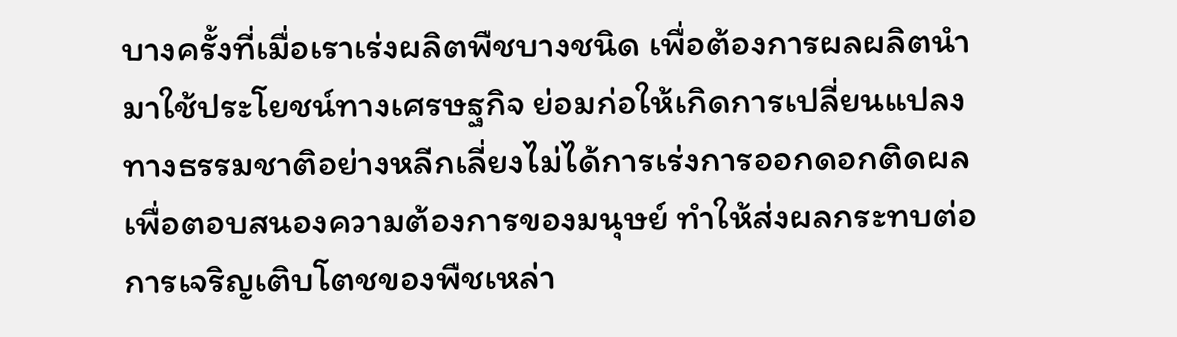บางครั้งที่เมื่อเราเร่งผลิตพืชบางชนิด เพื่อต้องการผลผลิตนำมาใช้ประโยชน์ทางเศรษฐกิจ ย่อมก่อให้เกิดการเปลี่ยนแปลงทางธรรมชาติอย่างหลีกเลี่ยงไม่ได้การเร่งการออกดอกติดผล เพื่อตอบสนองความต้องการของมนุษย์ ทำให้ส่งผลกระทบต่อการเจริญเติบโตชของพืชเหล่า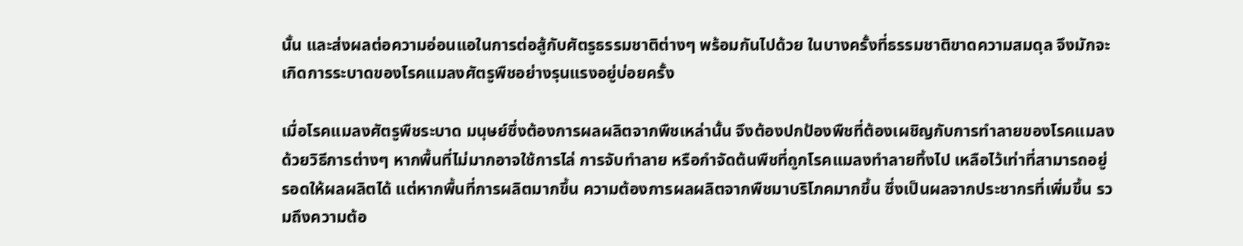นั้น และส่งผลต่อความอ่อนแอในการต่อสู้กับศัตรูธรรมชาติต่างๆ พร้อมกันไปด้วย ในบางครั้งที่ธรรมชาติขาดความสมดุล จึงมักจะเกิดการระบาดของโรคแมลงศัตรูพืชอย่างรุนแรงอยู่บ่อยครั้ง

เมื่อโรคแมลงศัตรูพืชระบาด มนุษย์ซึ่งต้องการผลผลิตจากพืชเหล่านั้น จึงต้องปกป้องพืชที่ต้องเผชิญกับการทำลายของโรคแมลงด้วยวิธีการต่างๆ หากพื้นที่ไม่มากอาจใช้การไล่ การจับทำลาย หรือกำจัดต้นพืชที่ถูกโรคแมลงทำลายทิ้งไป เหลือไว้เท่าที่สามารถอยู่รอดให้ผลผลิตได้ แต่หากพื้นที่การผลิตมากขึ้น ความต้องการผลผลิตจากพืชมาบริโภคมากขึ้น ซึ่งเป็นผลจากประชากรที่เพิ่มขึ้น รวมถึงความต้อ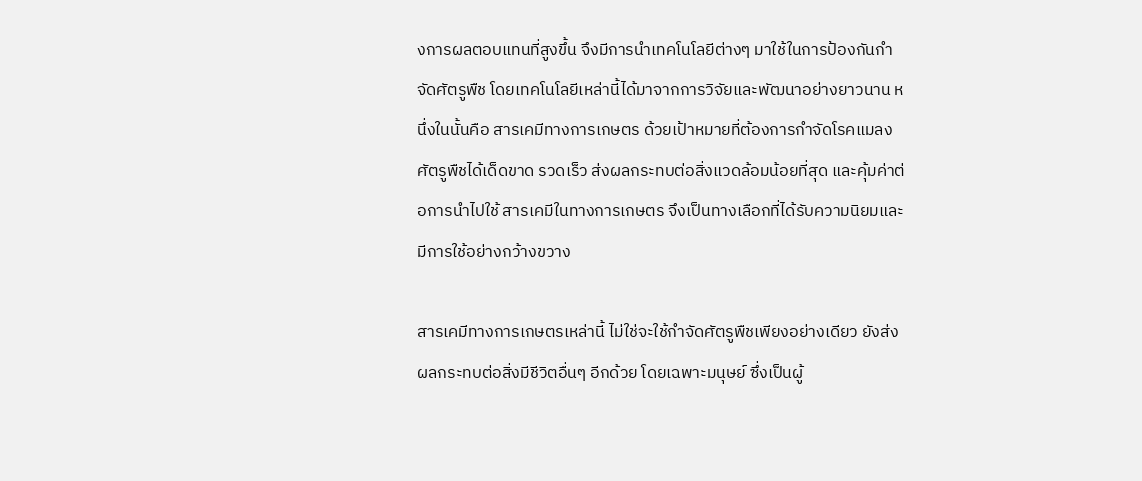งการผลตอบแทนที่สูงขึ้น จึงมีการนำเทคโนโลยีต่างๆ มาใช้ในการป้องกันกำจัดศัตรูพืช โดยเทคโนโลยีเหล่านี้ได้มาจากการวิจัยและพัฒนาอย่างยาวนาน หนึ่งในนั้นคือ สารเคมีทางการเกษตร ด้วยเป้าหมายที่ต้องการกำจัดโรคแมลงศัตรูพืชได้เด็ดขาด รวดเร็ว ส่งผลกระทบต่อสิ่งแวดล้อมน้อยที่สุด และคุ้มค่าต่อการนำไปใช้ สารเคมีในทางการเกษตร จึงเป็นทางเลือกที่ได้รับความนิยมและมีการใช้อย่างกว้างขวาง

สารเคมีทางการเกษตรเหล่านี้ ไม่ใช่จะใช้กำจัดศัตรูพืชเพียงอย่างเดียว ยังส่งผลกระทบต่อสิ่งมีชีวิตอื่นๆ อีกด้วย โดยเฉพาะมนุษย์ ซึ่งเป็นผู้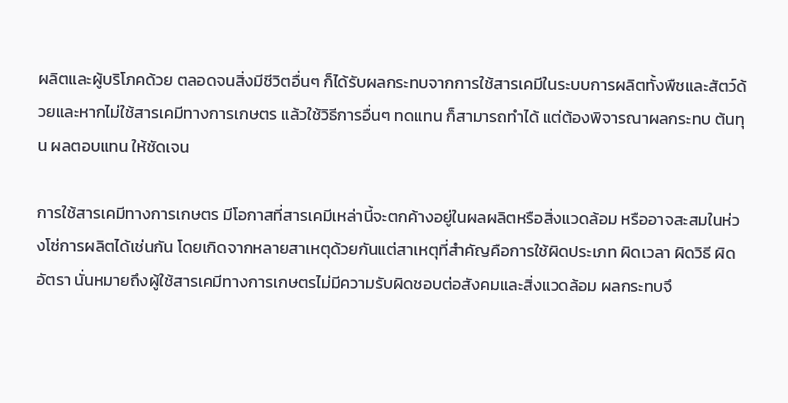ผลิตและผู้บริโภคด้วย ตลอดจนสิ่งมีชีวิตอื่นๆ ก็ได้รับผลกระทบจากการใช้สารเคมีในระบบการผลิตทั้งพืชและสัตว์ด้วยและหากไม่ใช้สารเคมีทางการเกษตร แล้วใช้วิธีการอื่นๆ ทดแทน ก็สามารถทำได้ แต่ต้องพิจารณาผลกระทบ ต้นทุน ผลตอบแทน ให้ชัดเจน

การใช้สารเคมีทางการเกษตร มีโอกาสที่สารเคมีเหล่านี้จะตกค้างอยู่ในผลผลิตหรือสิ่งแวดล้อม หรืออาจสะสมในห่วงโซ่การผลิตได้เช่นกัน โดยเกิดจากหลายสาเหตุด้วยกันแต่สาเหตุที่สำคัญคือการใช้ผิดประเภท ผิดเวลา ผิดวิธี ผิดอัตรา นั่นหมายถึงผู้ใช้สารเคมีทางการเกษตรไม่มีความรับผิดชอบต่อสังคมและสิ่งแวดล้อม ผลกระทบจึ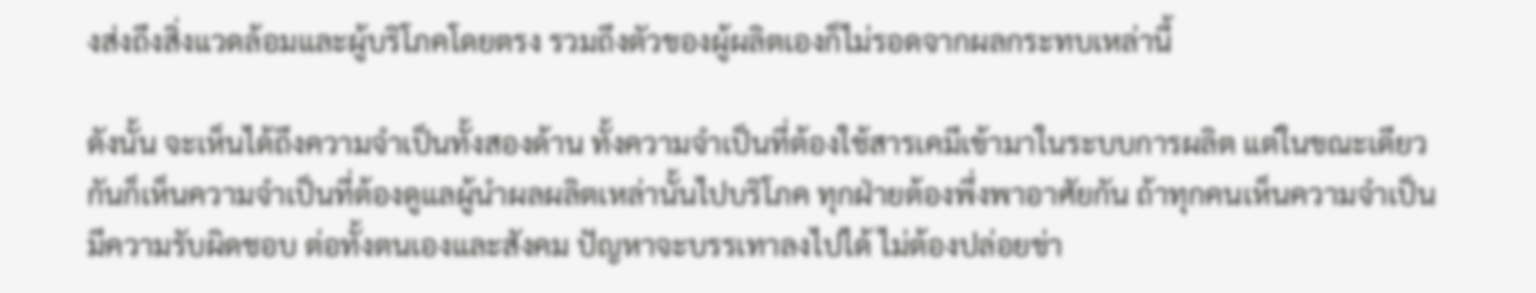งส่งถึงสิ่งแวดล้อมและผู้บริโภคโดยตรง รวมถึงตัวของผู้ผลิตเองก็ไม่รอดจากผลกระทบเหล่านี้

ดังนั้น จะเห็นได้ถึงความจำเป็นทั้งสองด้าน ทั้งความจำเป็นที่ต้องใช้สารเคมีเข้ามาในระบบการผลิต แต่ในขณะเดียวกันก็เห็นความจำเป็นที่ต้องดูแลผู้นำผลผลิตเหล่านั้นไปบริโภค ทุกฝ่ายต้องพึ่งพาอาศัยกัน ถ้าทุกคนเห็นความจำเป็น มีความรับผิดชอบ ต่อทั้งตนเองและสังคม ปัญหาจะบรรเทาลงไปได้ ไม่ต้องปล่อยข่า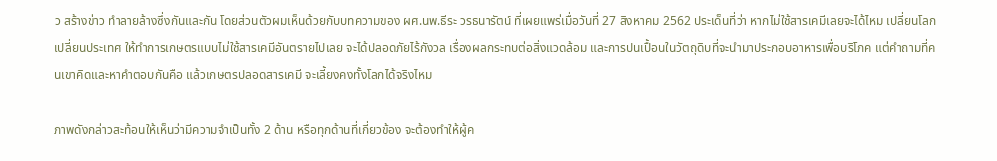ว สร้างข่าว ทำลายล้างซึ่งกันและกัน โดยส่วนตัวผมเห็นด้วยกับบทความของ ผศ.นพ.ธีระ วรธนารัตน์ ที่เผยแพร่เมื่อวันที่ 27 สิงหาคม 2562 ประเด็นที่ว่า หากไม่ใช้สารเคมีเลยจะได้ไหม เปลี่ยนโลก เปลี่ยนประเทศ ให้ทำการเกษตรแบบไม่ใช้สารเคมีอันตรายไปเลย จะได้ปลอดภัยไร้กังวล เรื่องผลกระทบต่อสิ่งแวดล้อม และการปนเปื้อนในวัตถุดิบที่จะนำมาประกอบอาหารเพื่อบริโภค แต่คำถามที่คนเขาคิดและหาคำตอบกันคือ แล้วเกษตรปลอดสารเคมี จะเลี้ยงคงทั้งโลกได้จริงไหม

ภาพดังกล่าวสะท้อนให้เห็นว่ามีความจำเป็นทั้ง 2 ด้าน หรือทุกด้านที่เกี่ยวข้อง จะต้องทำให้ผู้ค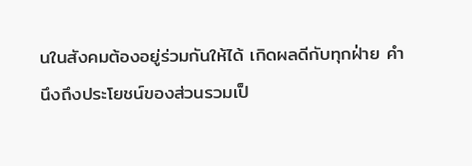นในสังคมต้องอยู่ร่วมกันให้ได้ เกิดผลดีกับทุกฝ่าย คำนึงถึงประโยชน์ของส่วนรวมเป็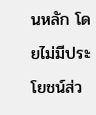นหลัก โดยไม่มีประโยชน์ส่ว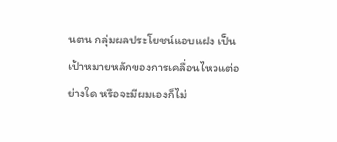นตน กลุ่มผลประโยชน์แอบแฝง เป็นเป้าหมายหลักของการเคลื่อนไหวแต่อย่างใด หรือจะมีผมเองก็ไม่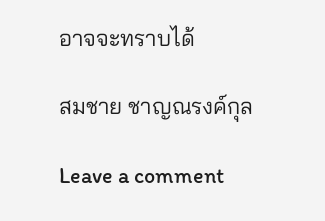อาจจะทราบได้

สมชาย ชาญณรงค์กุล

Leave a comment